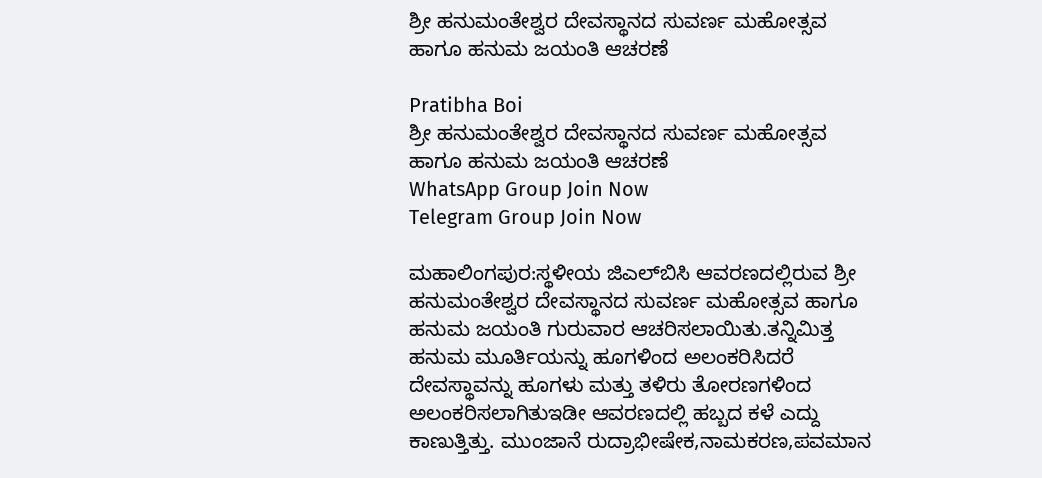ಶ್ರೀ ಹನುಮಂತೇಶ್ವರ ದೇವಸ್ಥಾನದ ಸುವರ್ಣ ಮಹೋತ್ಸವ ಹಾಗೂ ಹನುಮ ಜಯಂತಿ ಆಚರಣೆ

Pratibha Boi
ಶ್ರೀ ಹನುಮಂತೇಶ್ವರ ದೇವಸ್ಥಾನದ ಸುವರ್ಣ ಮಹೋತ್ಸವ ಹಾಗೂ ಹನುಮ ಜಯಂತಿ ಆಚರಣೆ
WhatsApp Group Join Now
Telegram Group Join Now

ಮಹಾಲಿಂಗಪುರ:ಸ್ಥಳೀಯ ಜಿಎಲ್‌ಬಿಸಿ ಆವರಣದಲ್ಲಿರುವ ಶ್ರೀ ಹನುಮಂತೇಶ್ವರ ದೇವಸ್ಥಾನದ ಸುವರ್ಣ ಮಹೋತ್ಸವ ಹಾಗೂ ಹನುಮ ಜಯಂತಿ ಗುರುವಾರ ಆಚರಿಸಲಾಯಿತು.ತನ್ನಿಮಿತ್ತ ಹನುಮ ಮೂರ್ತಿಯನ್ನು ಹೂಗಳಿಂದ ಅಲಂಕರಿಸಿದರೆ ದೇವಸ್ಥಾವನ್ನು ಹೂಗಳು ಮತ್ತು ತಳಿರು ತೋರಣಗಳಿಂದ ಅಲಂಕರಿಸಲಾಗಿತುಇಡೀ ಆವರಣದಲ್ಲಿ ಹಬ್ಬದ ಕಳೆ ಎದ್ದು ಕಾಣುತ್ತಿತ್ತು. ಮುಂಜಾನೆ ರುದ್ರಾಭೀಷೇಕ,ನಾಮಕರಣ,ಪವಮಾನ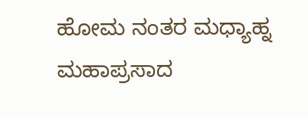ಹೋಮ ನಂತರ ಮಧ್ಯಾಹ್ನ ಮಹಾಪ್ರಸಾದ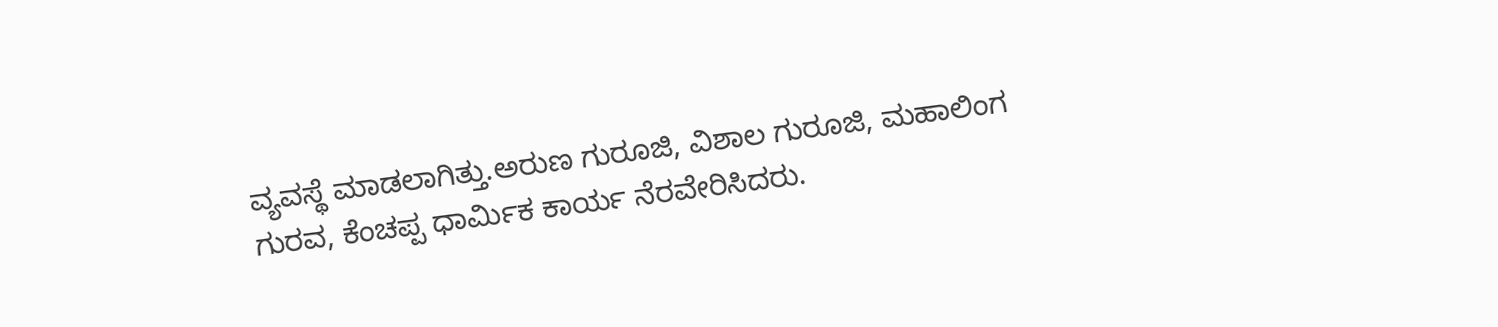ವ್ಯವಸ್ಥೆ ಮಾಡಲಾಗಿತ್ತು.ಅರುಣ ಗುರೂಜಿ, ವಿಶಾಲ ಗುರೂಜಿ, ಮಹಾಲಿಂಗ ಗುರವ, ಕೆಂಚಪ್ಪ ಧಾರ್ಮಿಕ ಕಾರ್ಯ ನೆರವೇರಿಸಿದರು.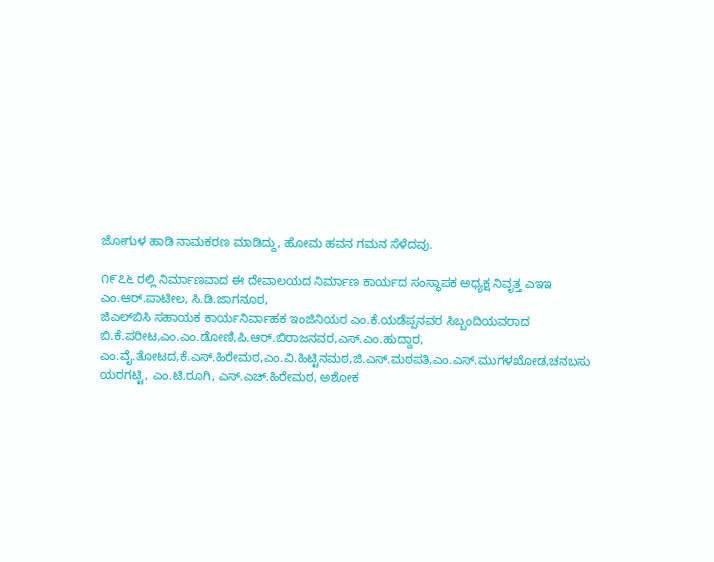ಜೋಗುಳ ಹಾಡಿ ನಾಮಕರಣ ಮಾಡಿದ್ದು, ಹೋಮ ಹವನ ಗಮನ ಸೆಳೆದವು.

೧೯೭೬ ರಲ್ಲಿ ನಿರ್ಮಾಣವಾದ ಈ ದೇವಾಲಯದ ನಿರ್ಮಾಣ ಕಾರ್ಯದ ಸಂಸ್ಥಾಪಕ ಅಧ್ಯಕ್ಷ ನಿವೃತ್ತ ಎಇಇ ಎಂ.ಆರ್.ಪಾಟೀಲ, ಸಿ.ಡಿ.ಜಾಗನೂರ,
ಜಿಎಲ್‌ಬಿಸಿ ಸಹಾಯಕ ಕಾರ್ಯನಿರ್ವಾಹಕ ಇಂಜಿನಿಯರ ಎಂ.ಕೆ.ಯಡೆಪ್ಪನವರ ಸಿಬ್ಬಂದಿಯವರಾದ ಬಿ.ಕೆ.ಪರೀಟ,ಎಂ.ಎಂ.ಡೋಣಿ,ಪಿ.ಆರ್.ಬಿರಾಜನವರ,ಎಸ್.ಎಂ.ಹುದ್ದಾರ,
ಎಂ.ವೈ.ತೋಟದ,ಕೆ.ಎಸ್.ಹಿರೇಮಠ,ಎಂ.ವಿ.ಹಿಟ್ಟಿನಮಠ,ಜಿ.ಎಸ್.ಮಠಪತಿ,ಎಂ.ಎಸ್.ಮುಗಳಖೋಡ,ಚನಬಸು ಯರಗಟ್ಟಿ, ಎಂ.ಟಿ.ರೂಗಿ, ಎಸ್.ಎಚ್.ಹಿರೇಮಠ, ಅಶೋಕ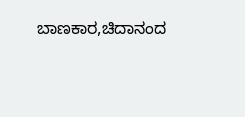ಬಾಣಕಾರ,ಚಿದಾನಂದ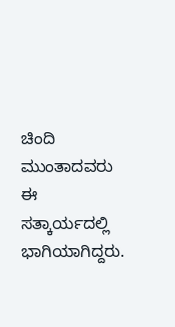ಚಿಂದಿ ಮುಂತಾದವರು ಈ ಸತ್ಕಾರ್ಯದಲ್ಲಿ ಭಾಗಿಯಾಗಿದ್ದರು.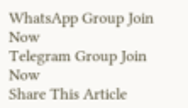WhatsApp Group Join Now
Telegram Group Join Now
Share This Article